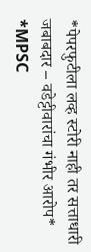*पेपरफुटीला लव्ह स्टोरी नाही तर सत्ताधारी जबाबदार – वडेट्टीवारांचा गंभीर आरोप*
*MPSC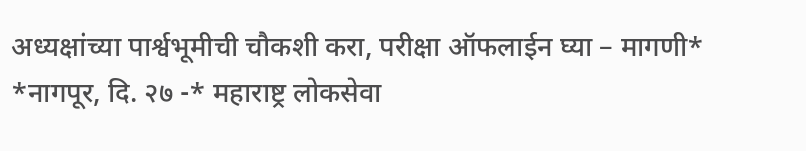अध्यक्षांच्या पार्श्वभूमीची चौकशी करा, परीक्षा ऑफलाईन घ्या – मागणी*
*नागपूर, दि. २७ -* महाराष्ट्र लोकसेवा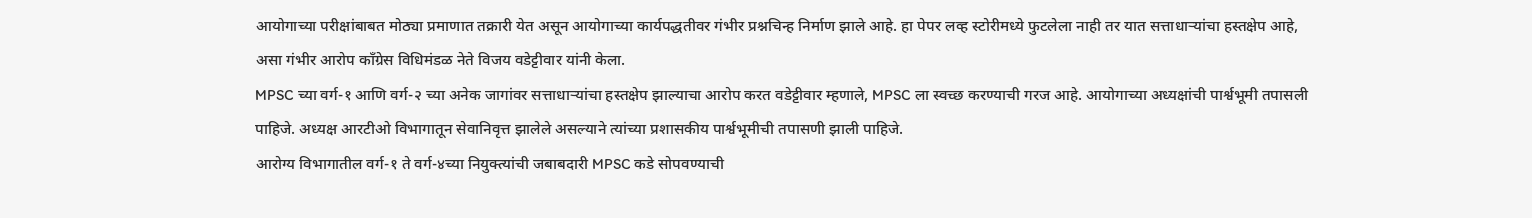आयोगाच्या परीक्षांबाबत मोठ्या प्रमाणात तक्रारी येत असून आयोगाच्या कार्यपद्धतीवर गंभीर प्रश्नचिन्ह निर्माण झाले आहे. हा पेपर लव्ह स्टोरीमध्ये फुटलेला नाही तर यात सत्ताधाऱ्यांचा हस्तक्षेप आहे, असा गंभीर आरोप काँग्रेस विधिमंडळ नेते विजय वडेट्टीवार यांनी केला.
MPSC च्या वर्ग-१ आणि वर्ग-२ च्या अनेक जागांवर सत्ताधाऱ्यांचा हस्तक्षेप झाल्याचा आरोप करत वडेट्टीवार म्हणाले, MPSC ला स्वच्छ करण्याची गरज आहे. आयोगाच्या अध्यक्षांची पार्श्वभूमी तपासली पाहिजे. अध्यक्ष आरटीओ विभागातून सेवानिवृत्त झालेले असल्याने त्यांच्या प्रशासकीय पार्श्वभूमीची तपासणी झाली पाहिजे.
आरोग्य विभागातील वर्ग-१ ते वर्ग-४च्या नियुक्त्यांची जबाबदारी MPSC कडे सोपवण्याची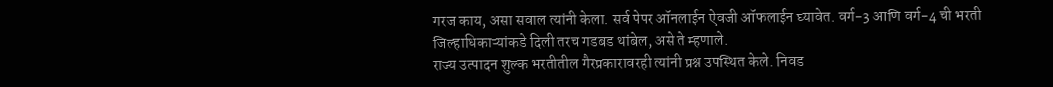गरज काय, असा सवाल त्यांनी केला. सर्व पेपर ऑनलाईन ऐवजी ऑफलाईन घ्यावेत. वर्ग-3 आणि वर्ग-4 ची भरती जिल्हाधिकाऱ्यांकडे दिली तरच गडबड थांबेल, असे ते म्हणाले.
राज्य उत्पादन शुल्क भरतीतील गैरप्रकारावरही त्यांनी प्रश्न उपस्थित केले. निवड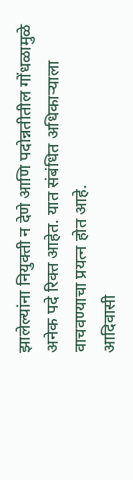झालेल्यांना नियुक्ती न देणे आणि पदोन्नतीतील गोंधळामुळे अनेक पदे रिक्त आहेत. यात संबंधित अधिकाऱ्याला वाचवण्याचा प्रयत्न होत आहे.
आदिवासी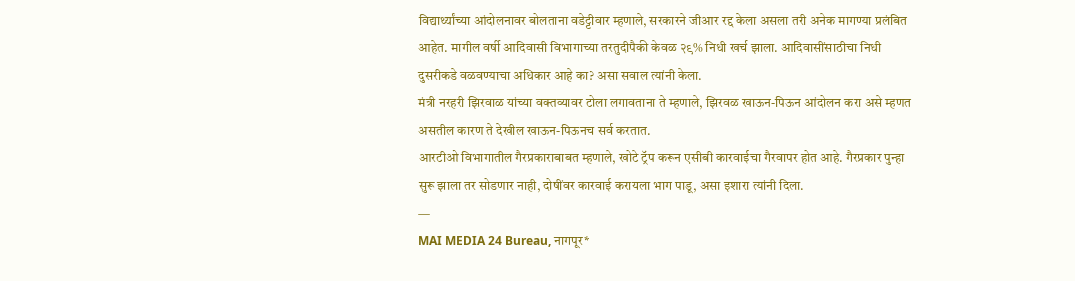विद्यार्थ्यांच्या आंदोलनावर बोलताना वडेट्टीवार म्हणाले, सरकारने जीआर रद्द केला असला तरी अनेक मागण्या प्रलंबित आहेत. मागील वर्षी आदिवासी विभागाच्या तरतुदीपैकी केवळ २९% निधी खर्च झाला. आदिवासींसाठीचा निधी दुसरीकडे वळवण्याचा अधिकार आहे का? असा सवाल त्यांनी केला.
मंत्री नरहरी झिरवाळ यांच्या वक्तव्यावर टोला लगावताना ते म्हणाले, झिरवळ खाऊन-पिऊन आंदोलन करा असे म्हणत असतील कारण ते देखील खाऊन-पिऊनच सर्व करतात.
आरटीओ विभागातील गैरप्रकाराबाबत म्हणाले, खोटे ट्रॅप करून एसीबी कारवाईचा गैरवापर होत आहे. गैरप्रकार पुन्हा सुरू झाला तर सोडणार नाही, दोषींवर कारवाई करायला भाग पाडू, असा इशारा त्यांनी दिला.
—
MAI MEDIA 24 Bureau, नागपूर*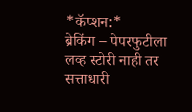*कॅप्शन:*
ब्रेकिंग – पेपरफुटीला लव्ह स्टोरी नाही तर सत्ताधारी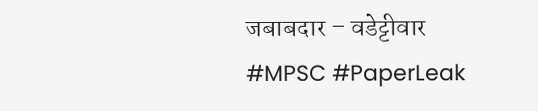जबाबदार – वडेट्टीवार
#MPSC #PaperLeak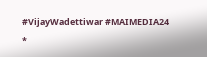#VijayWadettiwar #MAIMEDIA24
*